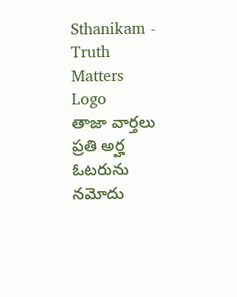Sthanikam - Truth Matters
Logo
తాజా వార్తలు
ప్రతి అర్హ ఓటరును నమోదు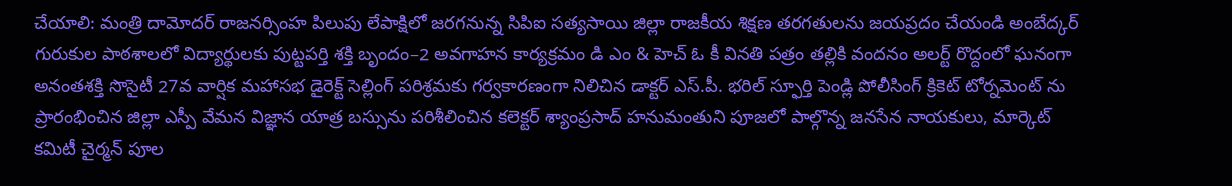చేయాలి: మంత్రి దామోదర్ రాజనర్సింహ పిలుపు లేపాక్షిలో జరగనున్న సిపిఐ సత్యసాయి జిల్లా రాజకీయ శిక్షణ తరగతులను జయప్రదం చేయండి అంబేద్కర్ గురుకుల పాఠశాలలో విద్యార్థులకు పుట్టపర్తి శక్తి బృందం–2 అవగాహన కార్యక్రమం డి ఎం & హెచ్ ఓ కీ వినతి పత్రం తల్లికి వందనం అలర్ట్ రొద్దంలో ఘనంగా అనంతశక్తి సొసైటీ 27వ వార్షిక మహాసభ డైరెక్ట్ సెల్లింగ్ పరిశ్రమకు గర్వకారణంగా నిలిచిన డాక్టర్ ఎస్.పీ. భరిల్ స్ఫూర్తి పెండ్లి పోలీసింగ్ క్రికెట్ టోర్నమెంట్ ను ప్రారంభించిన జిల్లా ఎస్పీ వేమన విజ్ఞాన యాత్ర బస్సును పరిశీలించిన కలెక్టర్ శ్యాంప్రసాద్ హనుమంతుని పూజలో పాల్గొన్న జనసేన నాయకులు, మార్కెట్ కమిటీ చైర్మన్ పూల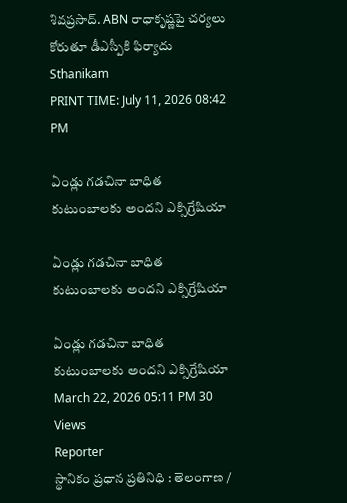శివప్రసాద్. ABN రాధాకృష్ణపై చర్యలు కోరుతూ డీఎస్పీకి ఫిర్యాదు
Sthanikam
PRINT TIME: July 11, 2026 08:42 PM

ఏండ్లు గడచినా బాధిత కుటుంబాలకు అందని ఎక్సిగ్రేషియా

ఏండ్లు గడచినా బాధిత కుటుంబాలకు అందని ఎక్సిగ్రేషియా

ఏండ్లు గడచినా బాధిత కుటుంబాలకు అందని ఎక్సిగ్రేషియా
March 22, 2026 05:11 PM 30 Views
Reporter
స్థానికం ప్రధాన ప్రతినిధి : తెలంగాణ /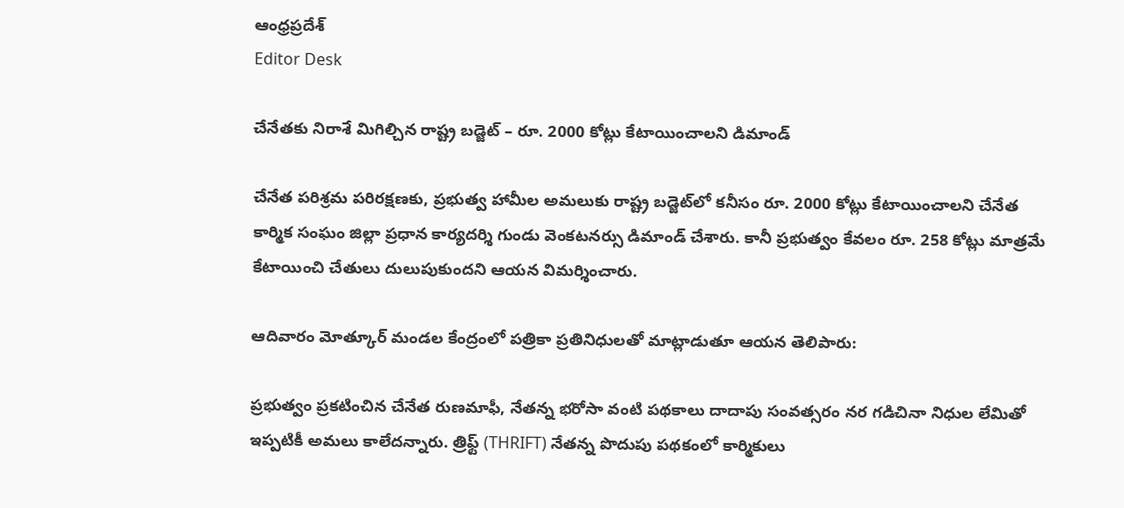ఆంధ్రప్రదేశ్
Editor Desk

చేనేతకు నిరాశే మిగిల్చిన రాష్ట్ర బడ్జెట్ – రూ. 2000 కోట్లు కేటాయించాలని డిమాండ్

చేనేత పరిశ్రమ పరిరక్షణకు, ప్రభుత్వ హామీల అమలుకు రాష్ట్ర బడ్జెట్‌లో కనీసం రూ. 2000 కోట్లు కేటాయించాలని చేనేత కార్మిక సంఘం జిల్లా ప్రధాన కార్యదర్శి గుండు వెంకటనర్సు డిమాండ్ చేశారు. కానీ ప్రభుత్వం కేవలం రూ. 258 కోట్లు మాత్రమే కేటాయించి చేతులు దులుపుకుందని ఆయన విమర్శించారు.

ఆదివారం మోత్కూర్ మండల కేంద్రంలో పత్రికా ప్రతినిధులతో మాట్లాడుతూ ఆయన తెలిపారు:

ప్రభుత్వం ప్రకటించిన చేనేత రుణమాఫీ, నేతన్న భరోసా వంటి పథకాలు దాదాపు సంవత్సరం నర గడిచినా నిధుల లేమితో ఇప్పటికీ అమలు కాలేదన్నారు. త్రిఫ్ట్ (THRIFT) నేతన్న పొదుపు పథకంలో కార్మికులు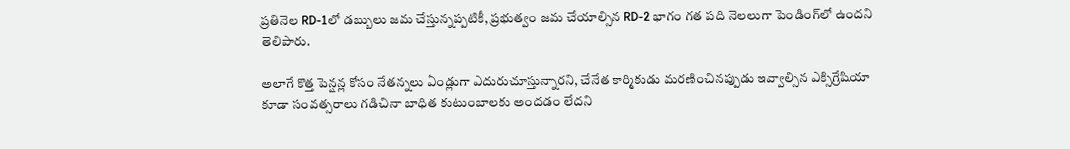ప్రతినెల RD-1లో డబ్బులు జమ చేస్తున్నప్పటికీ, ప్రభుత్వం జమ చేయాల్సిన RD-2 భాగం గత పది నెలలుగా పెండింగ్‌లో ఉందని తెలిపారు.

అలాగే కొత్త పెన్షన్ల కోసం నేతన్నలు ఏండ్లుగా ఎదురుచూస్తున్నారని, చేనేత కార్మికుడు మరణించినప్పుడు ఇవ్వాల్సిన ఎక్సిగ్రేషియా కూడా సంవత్సరాలు గడిచినా బాధిత కుటుంబాలకు అందడం లేదని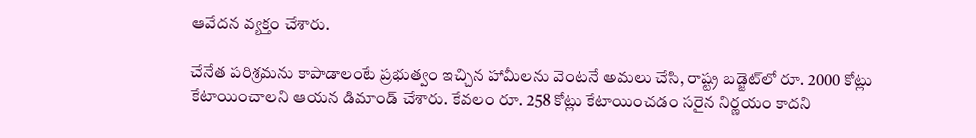ఆవేదన వ్యక్తం చేశారు.

చేనేత పరిశ్రమను కాపాడాలంటే ప్రభుత్వం ఇచ్చిన హామీలను వెంటనే అమలు చేసి, రాష్ట్ర బడ్జెట్‌లో రూ. 2000 కోట్లు కేటాయించాలని ఆయన డిమాండ్ చేశారు. కేవలం రూ. 258 కోట్లు కేటాయించడం సరైన నిర్ణయం కాదని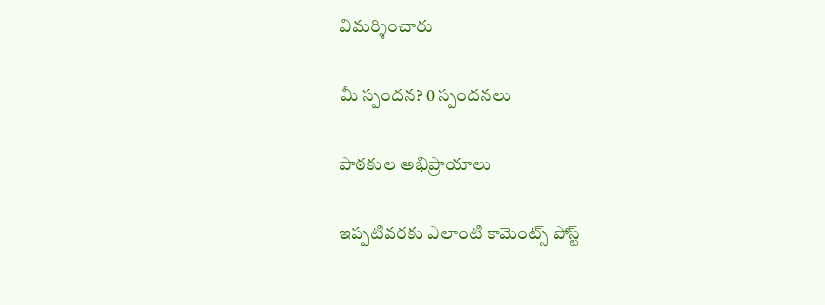విమర్శించారు

మీ స్పందన? 0 స్పందనలు

పాఠకుల అభిప్రాయాలు

ఇప్పటివరకు ఎలాంటి కామెంట్స్ పోస్ట్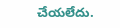చేయలేదు.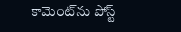కామెంట్‌ను పోస్ట్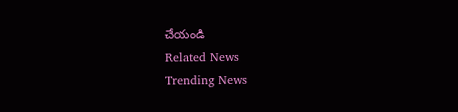చేయండి
Related News
Trending News